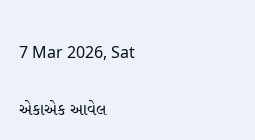7 Mar 2026, Sat

એકાએક આવેલ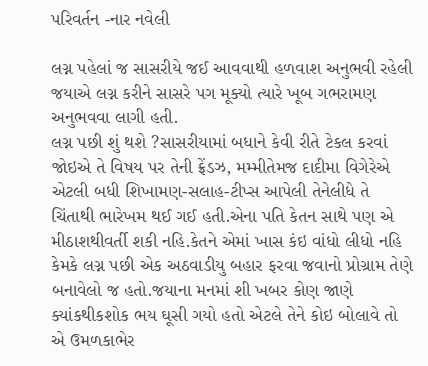પરિવર્તન -નાર નવેલી

લગ્ન પહેલાં જ સાસરીયે જઈ આવવાથી હળવાશ અનુભવી રહેલી જયાએ લગ્ન કરીને સાસરે પગ મૂક્યો ત્યારે ખૂબ ગભરામણ અનુભવવા લાગી હતી.
લગ્ન પછી શું થશે ?સાસરીયામાં બધાને કેવી રીતે ટેકલ કરવાં જોઇએ તે વિષય પર તેની ફ્રેંડઝ, મમ્મીતેમજ દાદીમા વિગેરેએ એટલી બધી શિખામણ-સલાહ-ટીપ્સ આપેલી તેનેલીધે તે ચિંતાથી ભારેખમ થઈ ગઈ હતી.એના પતિ કેતન સાથે પણ એ મીઠાશથીવર્તી શકી નહિ.કેતને એમાં ખાસ કંઇ વાંધો લીધો નહિ કેમકે લગ્ન પછી એક અઠવાડીયુ બહાર ફરવા જવાનો પ્રોગ્રામ તેણે બનાવેલો જ હતો.જયાના મનમાં શી ખબર કોણ જાણે ક્યાંકથીકશોક ભય ઘૂસી ગયો હતો એટલે તેને કોઇ બોલાવે તો એ ઉમળકાભેર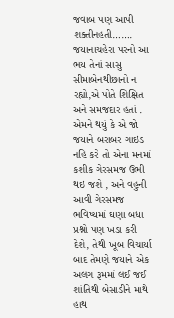જવાબ પણ આપી શક્તીનહતી……. જયાનાચહેરા પરનો આ ભય તેનાં સાસુ સીમાબેનથીછાનો ન રહ્યો,એ પોતે શિક્ષિત અને સમજદાર હતાં . એમને થયું કે એ જો જયાને બરાબર ગાઇડ નહિ કરે તો એના મનમાં કશીક ગેરસમજ ઉભી થઇ જશે , અને વહુની આવી ગેરસમજ ભવિષ્યમાં ઘણા બધા પ્રશ્નો પણ ખડા કરી દેશે, તેથી ખૂબ વિચાર્યા બાદ તેમણે જયાને એક અલગ રૂમમાં લઈ જઈ શાંતિથી બેસાડીને માથે હાથ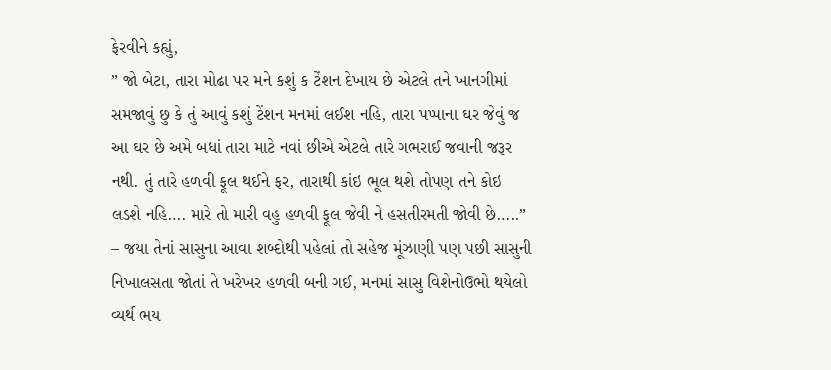ફેરવીને કહ્યું,
” જો બેટા, તારા મોઢા પર મને કશું ક ટેંશન દેખાય છે એટલે તને ખાનગીમાં સમજાવું છુ કે તું આવું કશું ટેંશન મનમાં લઈશ નહિ, તારા પપ્પાના ઘર જેવું જ આ ઘર છે અમે બધાં તારા માટે નવાં છીએ એટલે તારે ગભરાઈ જવાની જરૂર નથી. તું તારે હળવી ફૂલ થઈને ફર, તારાથી કાંઇ ભૂલ થશે તોપણ તને કોઇ લડશે નહિ…. મારે તો મારી વહુ હળવી ફૂલ જેવી ને હસતીરમતી જોવી છે…..”
– જયા તેનાં સાસુના આવા શબ્દોથી પહેલાં તો સહેજ મૂંઝાણી પણ પછી સાસુની નિખાલસતા જોતાં તે ખરેખર હળવી બની ગઈ, મનમાં સાસુ વિશેનોઉભો થયેલો વ્યર્થ ભય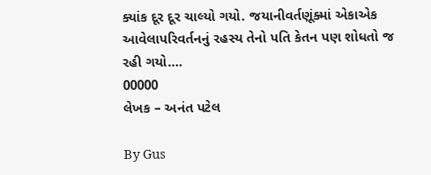ક્યાંક દૂર દૂર ચાલ્યો ગયો. જયાનીવર્તણૂંક્માં એકાએક આવેલાપરિવર્તનનું રહસ્ય તેનો પતિ કેતન પણ શોધતો જ રહી ગયો….
00000
લેખક – અનંત પટેલ

By Gus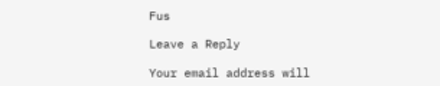Fus

Leave a Reply

Your email address will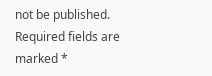not be published. Required fields are marked *